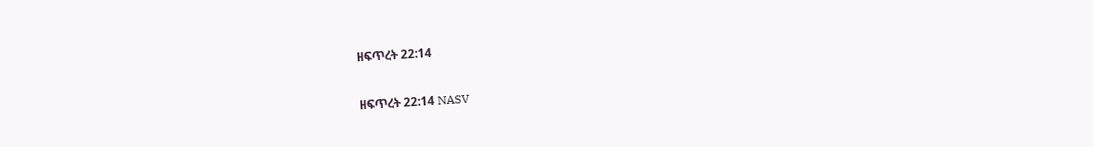ዘፍጥረት 22:14

ዘፍጥረት 22:14 NASV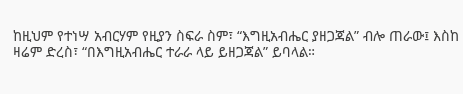ከዚህም የተነሣ አብርሃም የዚያን ስፍራ ስም፣ “እግዚአብሔር ያዘጋጃል” ብሎ ጠራው፤ እስከ ዛሬም ድረስ፣ “በእግዚአብሔር ተራራ ላይ ይዘጋጃል” ይባላል።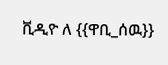ቪዲዮ ለ {{ዋቢ_ሰዉ}}